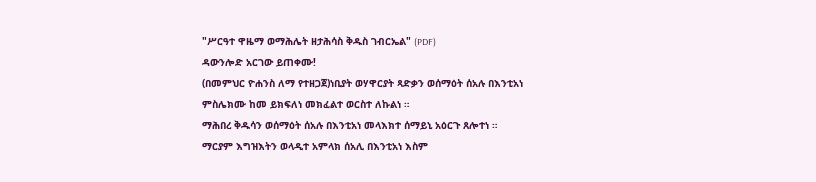"ሥርዓተ ዋዜማ ወማሕሌት ዘታሕሳስ ቅዱስ ገብርኤል" (PDF)
ዳውንሎድ አርገው ይጠቀሙ!
(በመምህር ዮሐንስ ለማ የተዘጋጀ)ነቢያት ወሃዋርያት ጻድቃን ወሰማዕት ሰአሉ በእንቲአነ ምስሌክሙ ከመ ይክፍለነ መክፈልተ ወርስተ ለኩልነ ።
ማሕበረ ቅዱሳን ወሰማዕት ሰአሉ በእንቲአነ መላእክተ ሰማይኒ አዕርጉ ጸሎተነ ።
ማርያም እግዝእትን ወላዲተ አምላክ ሰአሊ በእንቲአነ እስም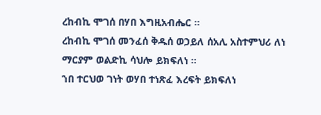ረከብኪ ሞገሰ በሃበ እግዚአብሔር ።
ረከብኪ ሞገሰ መንፈሰ ቅዱሰ ወኃይለ ሰአሊ አስተምህሪ ለነ ማርያም ወልድኪ ሳህሎ ይክፍለነ ።
ኀበ ተርህወ ገነት ወሃበ ተነጽፈ እረፍት ይክፍለነ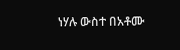ነሃሉ ውስተ በአቶሙ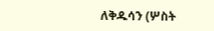ለቅዱሳን (ሦስት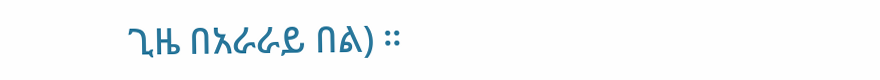ጊዜ በአራራይ በል) ።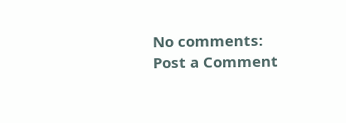No comments:
Post a Comment